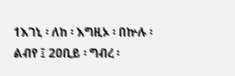1እገኒ ፡ ለከ ፡ እግዚኦ ፡ በኵሉ ፡ ልብየ ፤ 2ዐቢይ ፡ ግብረ ፡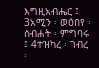እግዚአብሔር ፤ 3አሚን ፡ ወዕበየ ፡ ስብሐት ፡ ምግባሩ ፤ 4ተዝካረ ፡ ገብረ ፡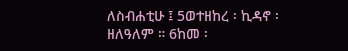ለስብሐቲሁ ፤ 5ወተዘከረ ፡ ኪዳኖ ፡ ዘለዓለም ። 6ከመ ፡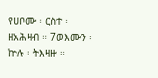የሀቦሙ ፡ ርስተ ፡ ዘአሕዛብ ። 7ወእሙን ፡ ኵሉ ፡ ትእዛዙ ።